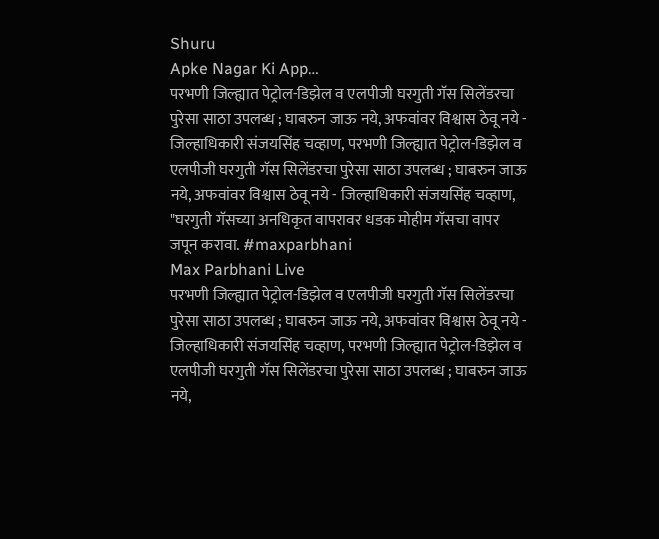Shuru
Apke Nagar Ki App…
परभणी जिल्ह्यात पेट्रोल-डिझेल व एलपीजी घरगुती गॅस सिलेंडरचा पुरेसा साठा उपलब्ध ; घाबरुन जाऊ नये, अफवांवर विश्वास ठेवू नये - जिल्हाधिकारी संजयसिंह चव्हाण, परभणी जिल्ह्यात पेट्रोल-डिझेल व एलपीजी घरगुती गॅस सिलेंडरचा पुरेसा साठा उपलब्ध ; घाबरुन जाऊ नये, अफवांवर विश्वास ठेवू नये - जिल्हाधिकारी संजयसिंह चव्हाण, "घरगुती गॅसच्या अनधिकृत वापरावर धडक मोहीम गॅसचा वापर जपून करावा. #maxparbhani
Max Parbhani Live
परभणी जिल्ह्यात पेट्रोल-डिझेल व एलपीजी घरगुती गॅस सिलेंडरचा पुरेसा साठा उपलब्ध ; घाबरुन जाऊ नये, अफवांवर विश्वास ठेवू नये - जिल्हाधिकारी संजयसिंह चव्हाण, परभणी जिल्ह्यात पेट्रोल-डिझेल व एलपीजी घरगुती गॅस सिलेंडरचा पुरेसा साठा उपलब्ध ; घाबरुन जाऊ नये,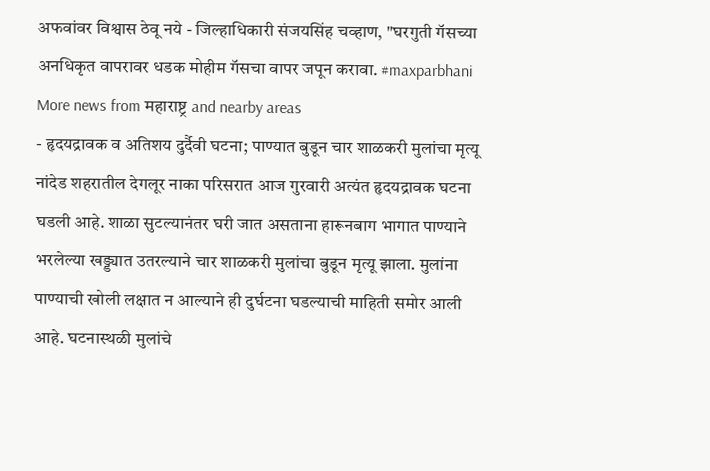अफवांवर विश्वास ठेवू नये - जिल्हाधिकारी संजयसिंह चव्हाण, "घरगुती गॅसच्या अनधिकृत वापरावर धडक मोहीम गॅसचा वापर जपून करावा. #maxparbhani
More news from महाराष्ट्र and nearby areas
- हृदयद्रावक व अतिशय दुर्दैवी घटना; पाण्यात बुडून चार शाळकरी मुलांचा मृत्यू नांदेड शहरातील देगलूर नाका परिसरात आज गुरवारी अत्यंत हृदयद्रावक घटना घडली आहे. शाळा सुटल्यानंतर घरी जात असताना हारूनबाग भागात पाण्याने भरलेल्या खड्ड्यात उतरल्याने चार शाळकरी मुलांचा बुडून मृत्यू झाला. मुलांना पाण्याची खोली लक्षात न आल्याने ही दुर्घटना घडल्याची माहिती समोर आली आहे. घटनास्थळी मुलांचे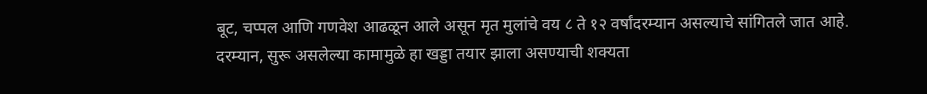बूट, चप्पल आणि गणवेश आढळून आले असून मृत मुलांचे वय ८ ते १२ वर्षांदरम्यान असल्याचे सांगितले जात आहे. दरम्यान, सुरू असलेल्या कामामुळे हा खड्डा तयार झाला असण्याची शक्यता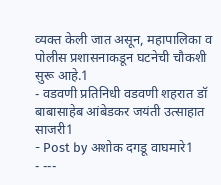व्यक्त केली जात असून, महापालिका व पोलीस प्रशासनाकडून घटनेची चौकशी सुरू आहे.1
- वडवणी प्रतिनिधी वडवणी शहरात डॉ बाबासाहेब आंबेडकर जयंती उत्साहात साजरी1
- Post by अशोक दगडू वाघमारे1
- ---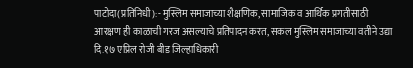पाटोदा(प्रतिनिधी):- मुस्लिम समाजाच्या शैक्षणिक, सामाजिक व आर्थिक प्रगतीसाठी आरक्षण ही काळाची गरज असल्याचे प्रतिपादन करत, सकल मुस्लिम समाजाच्या वतीने उद्या दि.१७ एप्रिल रोजी बीड जिल्हाधिकारी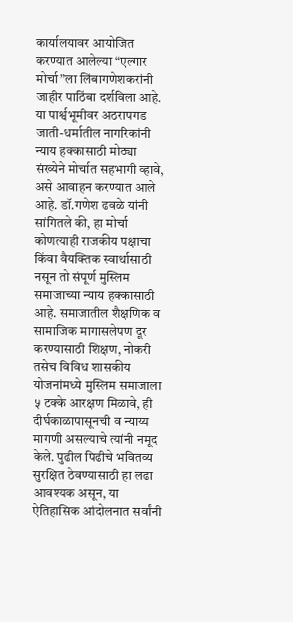कार्यालयावर आयोजित करण्यात आलेल्या “एल्गार मोर्चा”ला लिंबागणेशकरांनी जाहीर पाठिंबा दर्शविला आहे. या पार्श्वभूमीवर अठरापगड जाती-धर्मातील नागरिकांनी न्याय हक्कासाठी मोठ्या संख्येने मोर्चात सहभागी व्हावे, असे आवाहन करण्यात आले आहे. डॉ.गणेश ढवळे यांनी सांगितले की, हा मोर्चा कोणत्याही राजकीय पक्षाचा किंवा वैयक्तिक स्वार्थासाठी नसून तो संपूर्ण मुस्लिम समाजाच्या न्याय हक्कासाठी आहे. समाजातील शैक्षणिक व सामाजिक मागासलेपण दूर करण्यासाठी शिक्षण, नोकरी तसेच विविध शासकीय योजनांमध्ये मुस्लिम समाजाला ५ टक्के आरक्षण मिळावे, ही दीर्घकाळापासूनची व न्याय्य मागणी असल्याचे त्यांनी नमूद केले. पुढील पिढीचे भवितव्य सुरक्षित ठेवण्यासाठी हा लढा आवश्यक असून, या ऐतिहासिक आंदोलनात सर्वांनी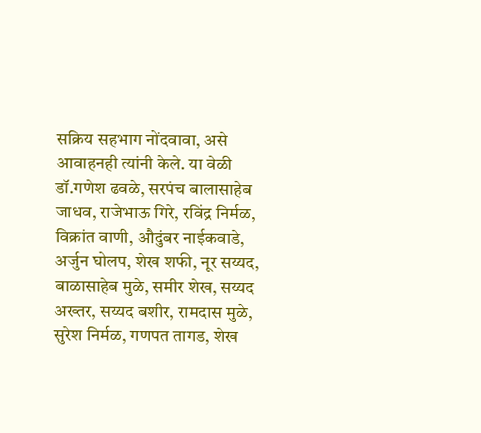सक्रिय सहभाग नोंदवावा, असे आवाहनही त्यांनी केले. या वेळी डॉ.गणेश ढवळे, सरपंच बालासाहेब जाधव, राजेभाऊ गिरे, रविंद्र निर्मळ, विक्रांत वाणी, औदुंबर नाईकवाडे, अर्जुन घोलप, शेख शफी, नूर सय्यद, बाळासाहेब मुळे, समीर शेख, सय्यद अख्तर, सय्यद बशीर, रामदास मुळे, सुरेश निर्मळ, गणपत तागड, शेख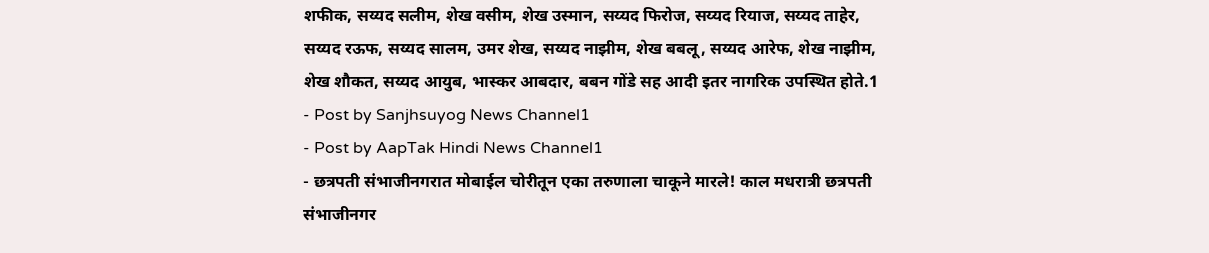शफीक, सय्यद सलीम, शेख वसीम, शेख उस्मान, सय्यद फिरोज, सय्यद रियाज, सय्यद ताहेर, सय्यद रऊफ, सय्यद सालम, उमर शेख, सय्यद नाझीम, शेख बबलू, सय्यद आरेफ, शेख नाझीम, शेख शौकत, सय्यद आयुब, भास्कर आबदार, बबन गोंडे सह आदी इतर नागरिक उपस्थित होते.1
- Post by Sanjhsuyog News Channel1
- Post by AapTak Hindi News Channel1
- छत्रपती संभाजीनगरात मोबाईल चोरीतून एका तरुणाला चाकूने मारले! काल मधरात्री छत्रपती संभाजीनगर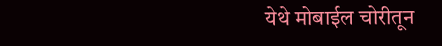येथे मोबाईल चोरीतून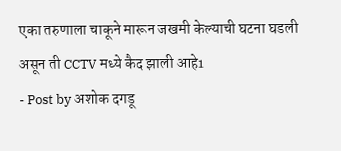एका तरुणाला चाकूने मारून जखमी केल्याची घटना घडली असून ती CCTV मध्ये कैद झाली आहे1
- Post by अशोक दगडू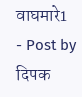वाघमारे1
- Post by दिपक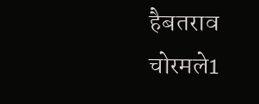हैबतराव चोरमले1